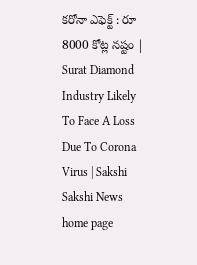కరోనా ఎఫెక్ట్‌ : రూ 8000 కోట్ల నష్టం | Surat Diamond Industry Likely To Face A Loss Due To Corona Virus | Sakshi
Sakshi News home page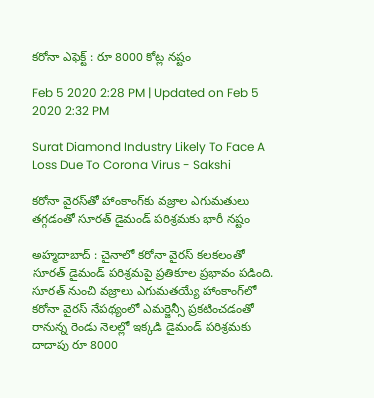కరోనా ఎఫెక్ట్‌ : రూ 8000 కోట్ల నష్టం

Feb 5 2020 2:28 PM | Updated on Feb 5 2020 2:32 PM

Surat Diamond Industry Likely To Face A Loss Due To Corona Virus - Sakshi

కరోనా వైరస్‌తో హాంకాంగ్‌కు వజ్రాల ఎగుమతులు తగ్గడంతో సూరత్‌ డైమండ్‌ పరిశ్రమకు భారీ నష్టం

అహ్మదాబాద్‌ : చైనాలో కరోనా వైరస్‌ కలకలంతో సూరత్‌ డైమండ్‌ పరిశ్రమపై ప్రతికూల ప్రభావం పడింది. సూరత్‌ నుంచి వజ్రాలు ఎగుమతయ్యే హాంకాంగ్‌లో కరోనా వైరస్‌ నేపథ్యంలో ఎమర్జెన్సీ ప్రకటించడంతో రానున్న రెండు నెలల్లో ఇక్కడి డైమండ్‌ పరిశ్రమకు దాదాపు రూ 8000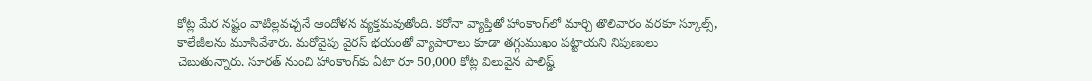కోట్ల మేర నష్టం వాటిల్లవచ్చనే ఆందోళన వ్యక్తమవుతోంది. కరోనా వ్యాప్తితో హాంకాంగ్‌లో మార్చి తొలివారం వరకూ స్కూల్స్‌, కాలేజీలను మూసివేశారు. మరోవైపు వైరస్‌ భయంతో వ్యాపారాలు కూడా తగ్గుముఖం పట్టాయని నిపుణులు చెబుతున్నారు. సూరత్‌ నుంచి హాంకాంగ్‌కు ఏటా రూ 50,000 కోట్ల విలువైన పాలిష్డ్‌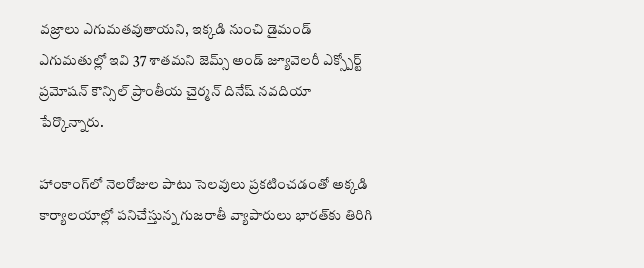వజ్రాలు ఎగుమతవుతాయని, ఇక్కడి నుంచి డైమండ్‌ ఎగుమతుల్లో ఇవి 37 శాతమని జెమ్స్‌ అండ్‌ జ్యూవెలరీ ఎక్స్పోర్ట్‌ ప్రమోషన్‌ కౌన్సిల్‌ ప్రాంతీయ చైర్మన్‌ దినేష్‌ నవదియా పేర్కొన్నారు.

హాంకాంగ్‌లో నెలరోజుల పాటు సెలవులు ప్రకటించడంతో అక్కడి కార్యాలయాల్లో పనిచేస్తున్న గుజరాతీ వ్యాపారులు భారత్‌కు తిరిగి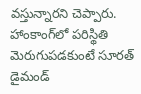వస్తున్నారని చెప్పారు. హాంకాంగ్‌లో పరిస్థితి మెరుగుపడకుంటే సూరత్‌ డైమండ్‌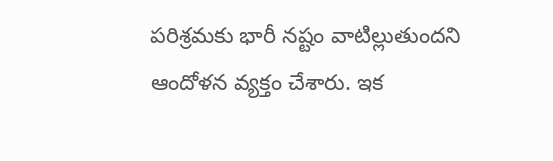పరిశ్రమకు భారీ నష్టం వాటిల్లుతుందని ఆందోళన వ్యక్తం చేశారు. ఇక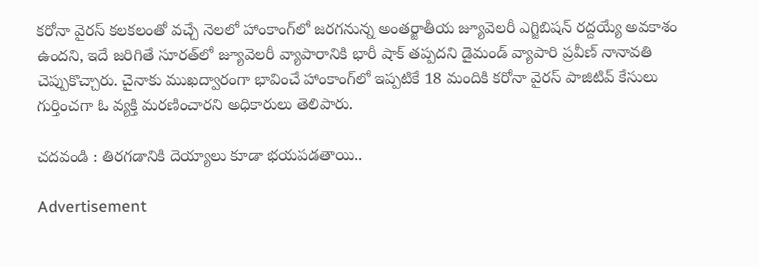కరోనా వైరస్‌ కలకలంతో వచ్చే నెలలో హాంకాంగ్‌లో జరగనున్న అంతర్జాతీయ జ్యూవెలరీ ఎగ్జిబిషన్‌ రద్దయ్యే అవకాశం ఉందని, ఇదే జరిగితే సూరత్‌లో జ్యూవెలరీ వ్యాపారానికి భారీ షాక్‌ తప్పదని డైమండ్‌ వ్యాపారి ప్రవీణ్‌ నానావతి చెప్పుకొచ్చారు. చైనాకు ముఖద్వారంగా భావించే హాంకాంగ్‌లో ఇప్పటికే 18 మందికి కరోనా వైరస్‌ పాజిటివ్‌ కేసులు గుర్తించగా ఓ వ్యక్తి మరణించారని అధికారులు తెలిపారు.

చదవండి : తిరగడానికి దెయ్యాలు కూడా భయపడతాయి..

Advertisement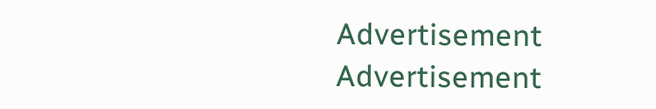Advertisement
Advertisement